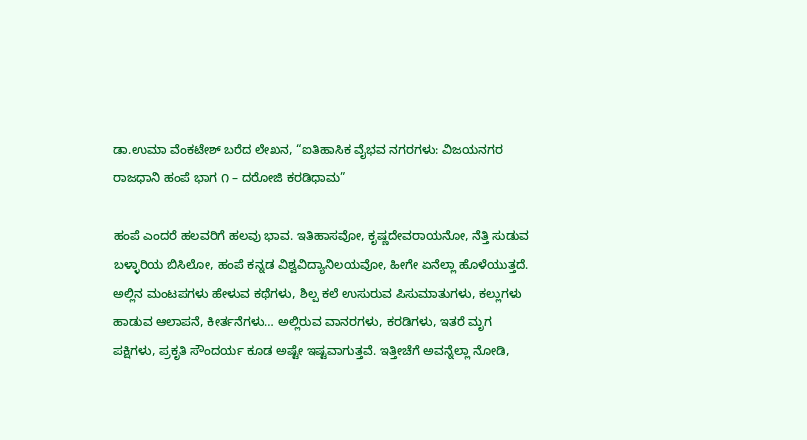ಡಾ.ಉಮಾ ವೆಂಕಟೇಶ್ ಬರೆದ ಲೇಖನ, “ಐತಿಹಾಸಿಕ ವೈಭವ ನಗರಗಳು: ವಿಜಯನಗರ ರಾಜಧಾನಿ ಹಂಪೆ ಭಾಗ ೧ – ದರೋಜಿ ಕರಡಿಧಾಮ”

ಹಂಪೆ ಎಂದರೆ ಹಲವರಿಗೆ ಹಲವು ಭಾವ. ಇತಿಹಾಸವೋ, ಕೃಷ್ಣದೇವರಾಯನೋ, ನೆತ್ತಿ ಸುಡುವ ಬಳ್ಳಾರಿಯ ಬಿಸಿಲೋ, ಹಂಪೆ ಕನ್ನಡ ವಿಶ್ವವಿದ್ಯಾನಿಲಯವೋ, ಹೀಗೇ ಏನೆಲ್ಲಾ ಹೊಳೆಯುತ್ತದೆ. ಅಲ್ಲಿನ ಮಂಟಪಗಳು ಹೇಳುವ ಕಥೆಗಳು, ಶಿಲ್ಪ ಕಲೆ ಉಸುರುವ ಪಿಸುಮಾತುಗಳು, ಕಲ್ಲುಗಳು ಹಾಡುವ ಆಲಾಪನೆ, ಕೀರ್ತನೆಗಳು… ಅಲ್ಲಿರುವ ವಾನರಗಳು, ಕರಡಿಗಳು, ಇತರೆ ಮೃಗ ಪಕ್ಷಿಗಳು, ಪ್ರಕೃತಿ ಸೌಂದರ್ಯ ಕೂಡ ಅಷ್ಟೇ ಇಷ್ಟವಾಗುತ್ತವೆ. ಇತ್ತೀಚೆಗೆ ಅವನ್ನೆಲ್ಲಾ ನೋಡಿ,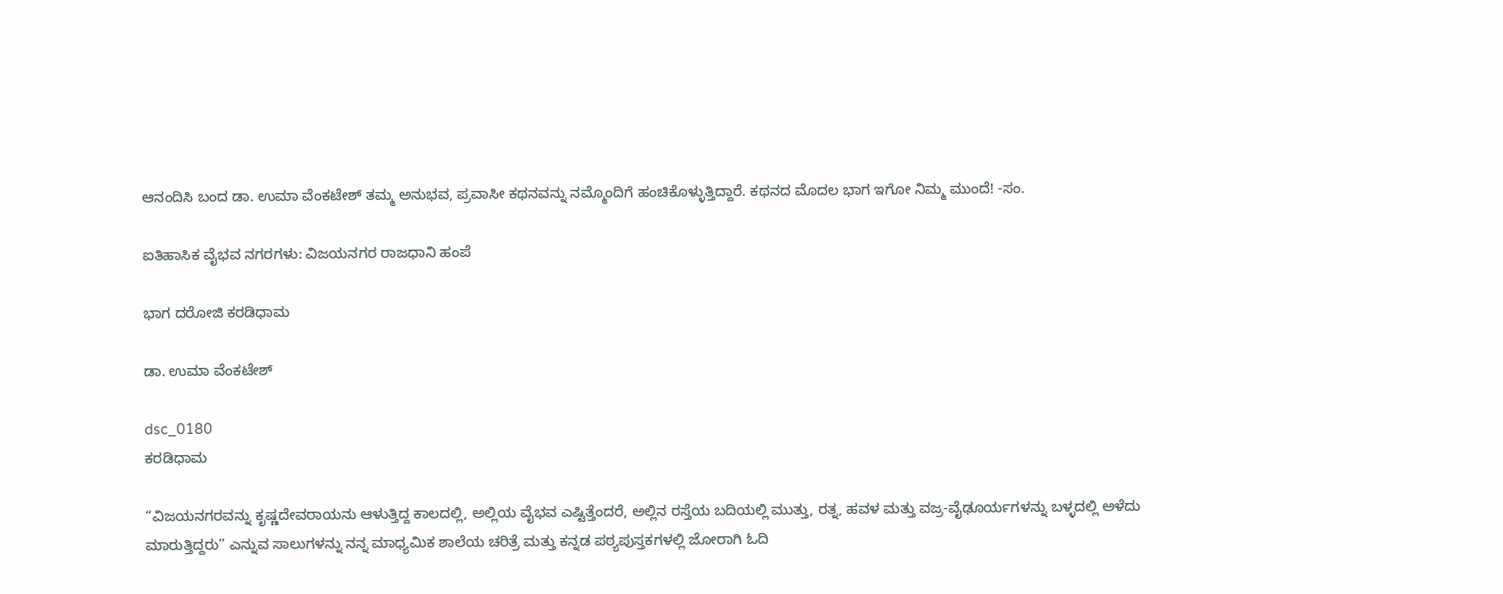ಆನಂದಿಸಿ ಬಂದ ಡಾ. ಉಮಾ ವೆಂಕಟೇಶ್ ತಮ್ಮ ಅನುಭವ, ಪ್ರವಾಸೀ ಕಥನವನ್ನು ನಮ್ಮೊಂದಿಗೆ ಹಂಚಿಕೊಳ್ಳುತ್ತಿದ್ದಾರೆ. ಕಥನದ ಮೊದಲ ಭಾಗ ಇಗೋ ನಿಮ್ಮ ಮುಂದೆ! -ಸಂ.

ಐತಿಹಾಸಿಕ ವೈಭವ ನಗರಗಳು: ವಿಜಯನಗರ ರಾಜಧಾನಿ ಹಂಪೆ

ಭಾಗ ದರೋಜಿ ಕರಡಿಧಾಮ

ಡಾ. ಉಮಾ ವೆಂಕಟೇಶ್

dsc_0180
ಕರಡಿಧಾಮ

“ವಿಜಯನಗರವನ್ನು ಕೃಷ್ಣದೇವರಾಯನು ಆಳುತ್ತಿದ್ದ ಕಾಲದಲ್ಲಿ, ಅಲ್ಲಿಯ ವೈಭವ ಎಷ್ಟಿತ್ತೆಂದರೆ, ಅಲ್ಲಿನ ರಸ್ತೆಯ ಬದಿಯಲ್ಲಿ ಮುತ್ತು, ರತ್ನ, ಹವಳ ಮತ್ತು ವಜ್ರ-ವೈಢೂರ್ಯಗಳನ್ನು ಬಳ್ಳದಲ್ಲಿ ಅಳೆದು ಮಾರುತ್ತಿದ್ದರು” ಎನ್ನುವ ಸಾಲುಗಳನ್ನು ನನ್ನ ಮಾಧ್ಯಮಿಕ ಶಾಲೆಯ ಚರಿತ್ರೆ ಮತ್ತು ಕನ್ನಡ ಪಠ್ಯಪುಸ್ತಕಗಳಲ್ಲಿ ಜೋರಾಗಿ ಓದಿ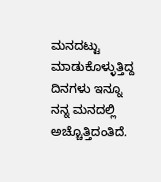ಮನದಟ್ಟು ಮಾಡುಕೊಳ್ಳುತ್ತಿದ್ದ ದಿನಗಳು ಇನ್ನೂ ನನ್ನ ಮನದಲ್ಲಿ ಅಚ್ಚೊತ್ತಿದಂತಿದೆ.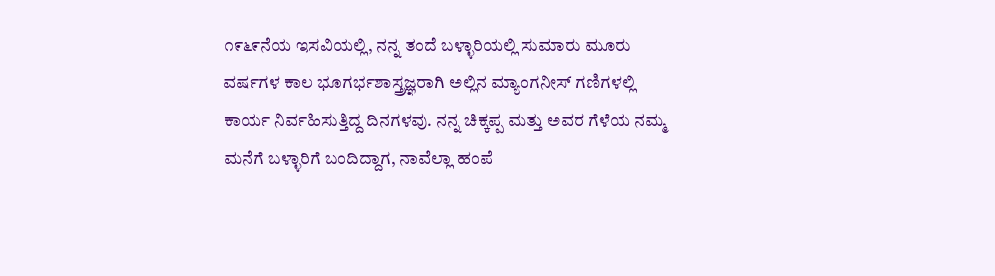೧೯೬೯ನೆಯ ಇಸವಿಯಲ್ಲಿ, ನನ್ನ ತಂದೆ ಬಳ್ಳಾರಿಯಲ್ಲಿ ಸುಮಾರು ಮೂರು ವರ್ಷಗಳ ಕಾಲ ಭೂಗರ್ಭಶಾಸ್ತ್ರಜ್ಞರಾಗಿ ಅಲ್ಲಿನ ಮ್ಯಾಂಗನೀಸ್ ಗಣಿಗಳಲ್ಲಿ ಕಾರ್ಯ ನಿರ್ವಹಿಸುತ್ತಿದ್ದ ದಿನಗಳವು. ನನ್ನ ಚಿಕ್ಕಪ್ಪ ಮತ್ತು ಅವರ ಗೆಳೆಯ ನಮ್ಮ ಮನೆಗೆ ಬಳ್ಳಾರಿಗೆ ಬಂದಿದ್ದಾಗ, ನಾವೆಲ್ಲಾ ಹಂಪೆ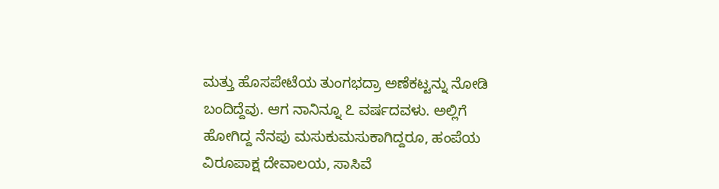ಮತ್ತು ಹೊಸಪೇಟೆಯ ತುಂಗಭದ್ರಾ ಅಣೆಕಟ್ಟನ್ನು ನೋಡಿ ಬಂದಿದ್ದೆವು. ಆಗ ನಾನಿನ್ನೂ ೭ ವರ್ಷದವಳು. ಅಲ್ಲಿಗೆ ಹೋಗಿದ್ದ ನೆನಪು ಮಸುಕುಮಸುಕಾಗಿದ್ದರೂ, ಹಂಪೆಯ ವಿರೂಪಾಕ್ಷ ದೇವಾಲಯ, ಸಾಸಿವೆ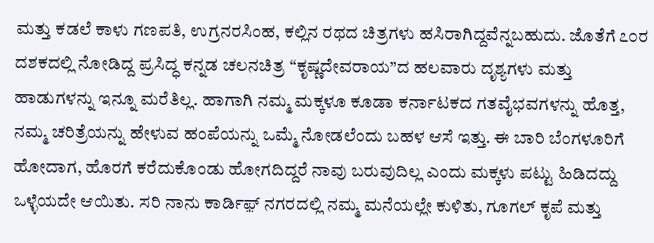ಮತ್ತು ಕಡಲೆ ಕಾಳು ಗಣಪತಿ, ಉಗ್ರನರಸಿಂಹ, ಕಲ್ಲಿನ ರಥದ ಚಿತ್ರಗಳು ಹಸಿರಾಗಿದ್ದವೆನ್ನಬಹುದು. ಜೊತೆಗೆ ೭೦ರ ದಶಕದಲ್ಲಿ ನೋಡಿದ್ದ ಪ್ರಸಿದ್ಧ ಕನ್ನಡ ಚಲನಚಿತ್ರ “ಕೃಷ್ಣದೇವರಾಯ”ದ ಹಲವಾರು ದೃಶ್ಯಗಳು ಮತ್ತು ಹಾಡುಗಳನ್ನು ಇನ್ನೂ ಮರೆತಿಲ್ಲ. ಹಾಗಾಗಿ ನಮ್ಮ ಮಕ್ಕಳೂ ಕೂಡಾ ಕರ್ನಾಟಕದ ಗತವೈಭವಗಳನ್ನು ಹೊತ್ತ, ನಮ್ಮ ಚರಿತ್ರೆಯನ್ನು ಹೇಳುವ ಹಂಪೆಯನ್ನು ಒಮ್ಮೆ ನೋಡಲೆಂದು ಬಹಳ ಆಸೆ ಇತ್ತು. ಈ ಬಾರಿ ಬೆಂಗಳೂರಿಗೆ ಹೋದಾಗ, ಹೊರಗೆ ಕರೆದುಕೊಂಡು ಹೋಗದಿದ್ದರೆ ನಾವು ಬರುವುದಿಲ್ಲ ಎಂದು ಮಕ್ಕಳು ಪಟ್ಟು ಹಿಡಿದದ್ದು ಒಳ್ಳೆಯದೇ ಆಯಿತು. ಸರಿ ನಾನು ಕಾರ್ಡಿಫ಼್ ನಗರದಲ್ಲಿ ನಮ್ಮ ಮನೆಯಲ್ಲೇ ಕುಳಿತು, ಗೂಗಲ್ ಕೃಪೆ ಮತ್ತು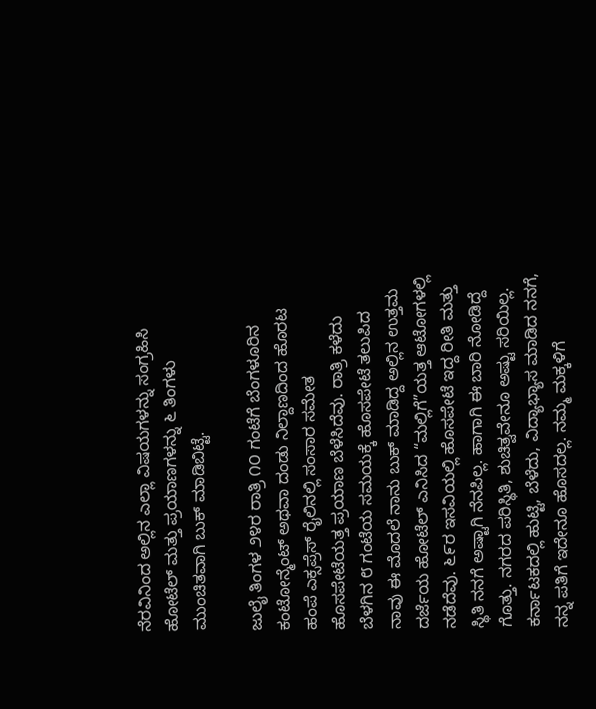ನೆರವಿನಿಂದ ಅಲ್ಲಿನ ಎಲ್ಲಾ ವಿಷಯಗಳನ್ನು ಸಂಗ್ರಹಿಸಿ ಹೋಟೆಲ್ ಮತ್ತು ಪ್ರಯಾಣಗಳನ್ನು ೬ ತಿಂಗಳು ಮುಂಚಿತವಾಗಿ ಬುಕ್ ಮಾಡಿಬಿಟ್ಟೆ.

ಜುಲೈ ತಿಂಗಳ ೨೪ರ ರಾತ್ರಿ ೧೦ ಗಂಟೆಗೆ ಬೆಂಗಳೂರಿನ ಕಂಟೋನ್ಮೆಂಟ್ ಅಥವಾ ದಂಡು ನಿಲ್ದಾಣದಿಂದ ಹೊರಟ ಹಂಪೆ ಎಕ್ಸಪ್ರೆಸ್ ರೈಲಿನಲ್ಲಿ ಸಂಸಾರ ಸಮೇತ ಹೊಸಪೇಟೆಯತ್ತ ಪ್ರಯಾಣ ಬೆಳೆಸಿದೆವು. ರಾತ್ರಿ ಕಳೆದು ಬೆಳಗಿನ ೮ ಗಂಟೆಯ ಸಮಯಕ್ಕೆ ಹೊಸಪೇಟೆ ತಲುಪಿದ ನಾವು ಈ ಮೊದಲೆ ನಾನು ಬುಕ್ ಮಾಡಿದ್ದ ಅಲ್ಲಿನ ಉತ್ತಮ ದರ್ಜೆಯ ಹೋಟೆಲ್ ಎನಿಸಿದ “ಮಲ್ಲಿಗೆ”ಯತ್ತ ಆಟೋಗಳಲ್ಲಿ ನಡೆದೆವು. ೬೯ರ ಇಸವಿಯಲ್ಲಿ ಹೊಸಪೇಟೆ ಇದ್ದ ರೀತಿ ಮತ್ತು ಸ್ಥಿತಿ ನನಗೆ ಅಷ್ಟಾಗಿ ನೆನಪಿಲ್ಲ. ಹಾಗಾಗಿ ಈ ಬಾರಿ ನೋಡಿದ್ದೆ ಗೊತ್ತು. ನಗರದ ಪರಿಸ್ಥಿತಿ, ಶುಚಿತ್ವವೇನೂ ಅಷ್ಟು ಸರಿಯಿಲ್ಲ. ಕರ್ನಾಟಕದಲ್ಲಿ ಹುಟ್ಟಿ, ಬೆಳೆದು, ವಿದ್ಯಾಭ್ಯಾಸ ಮಾಡಿದ ನನಗೆ, ನನ್ನ ಪತಿಗೆ ಇದೇನೂ ಹೊಸದಲ್ಲ. ನಮ್ಮ ಮಕ್ಕಳಿಗೆ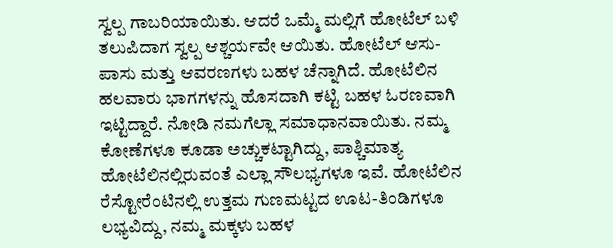ಸ್ವಲ್ಪ ಗಾಬರಿಯಾಯಿತು. ಆದರೆ ಒಮ್ಮೆ ಮಲ್ಲಿಗೆ ಹೋಟೆಲ್ ಬಳಿ ತಲುಪಿದಾಗ ಸ್ವಲ್ಪ ಆಶ್ಚರ್ಯವೇ ಆಯಿತು. ಹೋಟೆಲ್ ಆಸು-ಪಾಸು ಮತ್ತು ಆವರಣಗಳು ಬಹಳ ಚೆನ್ನಾಗಿದೆ. ಹೋಟೆಲಿನ ಹಲವಾರು ಭಾಗಗಳನ್ನು ಹೊಸದಾಗಿ ಕಟ್ಟಿ ಬಹಳ ಓರಣವಾಗಿ ಇಟ್ಟಿದ್ದಾರೆ. ನೋಡಿ ನಮಗೆಲ್ಲಾ ಸಮಾಧಾನವಾಯಿತು. ನಮ್ಮ ಕೋಣೆಗಳೂ ಕೂಡಾ ಅಚ್ಚುಕಟ್ಟಾಗಿದ್ದು, ಪಾಶ್ಚಿಮಾತ್ಯ ಹೋಟೆಲಿನಲ್ಲಿರುವಂತೆ ಎಲ್ಲಾ ಸೌಲಭ್ಯಗಳೂ ಇವೆ. ಹೋಟೆಲಿನ ರೆಸ್ಟೋರೆಂಟಿನಲ್ಲಿ ಉತ್ತಮ ಗುಣಮಟ್ಟದ ಊಟ-ತಿಂಡಿಗಳೂ ಲಭ್ಯವಿದ್ದು, ನಮ್ಮ ಮಕ್ಕಳು ಬಹಳ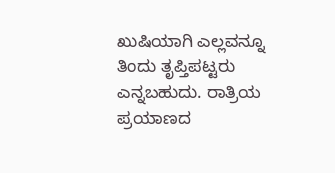ಖುಷಿಯಾಗಿ ಎಲ್ಲವನ್ನೂ ತಿಂದು ತೃಪ್ತಿಪಟ್ಟರು ಎನ್ನಬಹುದು. ರಾತ್ರಿಯ ಪ್ರಯಾಣದ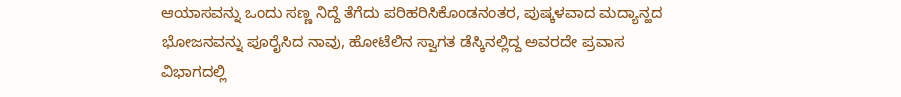ಆಯಾಸವನ್ನು ಒಂದು ಸಣ್ಣ ನಿದ್ದೆ ತೆಗೆದು ಪರಿಹರಿಸಿಕೊಂಡನಂತರ, ಪುಷ್ಕಳವಾದ ಮದ್ಯಾನ್ಹದ ಭೋಜನವನ್ನು ಪೂರೈಸಿದ ನಾವು, ಹೋಟೆಲಿನ ಸ್ವಾಗತ ಡೆಸ್ಕಿನಲ್ಲಿದ್ದ ಅವರದೇ ಪ್ರವಾಸ ವಿಭಾಗದಲ್ಲಿ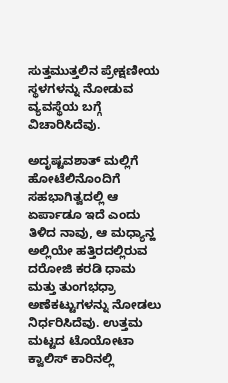ಸುತ್ತಮುತ್ತಲಿನ ಪ್ರೇಕ್ಷಣೀಯ ಸ್ಥಳಗಳನ್ನು ನೋಡುವ ವ್ಯವಸ್ಥೆಯ ಬಗ್ಗೆ ವಿಚಾರಿಸಿದೆವು.

ಅದೃಷ್ಟವಶಾತ್ ಮಲ್ಲಿಗೆ ಹೋಟೆಲಿನೊಂದಿಗೆ ಸಹಭಾಗಿತ್ವದಲ್ಲಿ ಆ ಏರ್ಪಾಡೂ ಇದೆ ಎಂದು ತಿಳಿದ ನಾವು, ಆ ಮಧ್ಯಾನ್ಹ ಅಲ್ಲಿಯೇ ಹತ್ತಿರದಲ್ಲಿರುವ ದರೋಜಿ ಕರಡಿ ಧಾಮ ಮತ್ತು ತುಂಗಭಧ್ರಾ ಅಣೆಕಟ್ಟುಗಳನ್ನು ನೋಡಲು ನಿರ್ಧರಿಸಿದೆವು. ಉತ್ತಮ ಮಟ್ಟದ ಟೊಯೋಟಾ ಕ್ವಾಲಿಸ್ ಕಾರಿನಲ್ಲಿ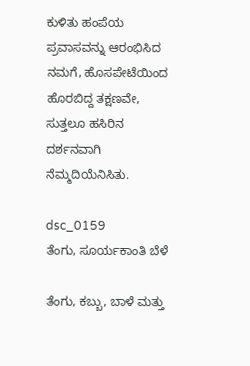ಕುಳಿತು ಹಂಪೆಯ ಪ್ರವಾಸವನ್ನು ಆರಂಭಿಸಿದ ನಮಗೆ, ಹೊಸಪೇಟೆಯಿಂದ ಹೊರಬಿದ್ದ ತಕ್ಷಣವೇ, ಸುತ್ತಲೂ ಹಸಿರಿನ ದರ್ಶನವಾಗಿ ನೆಮ್ಮದಿಯೆನಿಸಿತು.

dsc_0159
ತೆಂಗು, ಸೂರ್ಯಕಾಂತಿ ಬೆಳೆ

ತೆಂಗು, ಕಬ್ಬು, ಬಾಳೆ ಮತ್ತು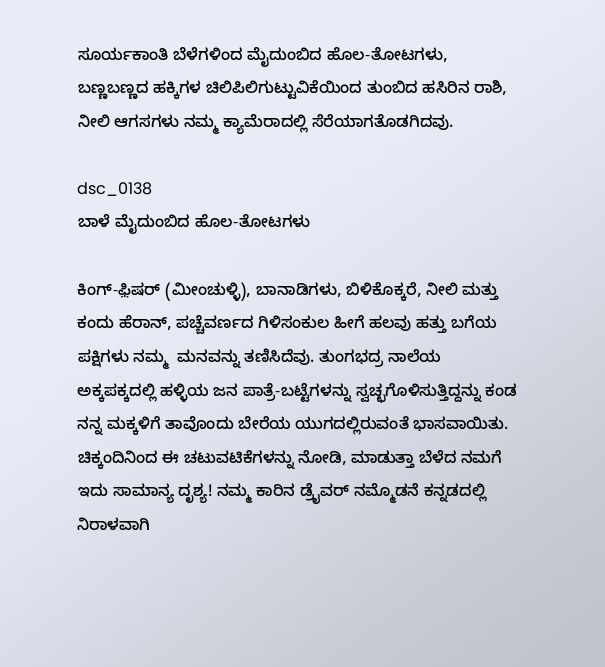ಸೂರ್ಯಕಾಂತಿ ಬೆಳೆಗಳಿಂದ ಮೈದುಂಬಿದ ಹೊಲ-ತೋಟಗಳು, ಬಣ್ಣಬಣ್ಣದ ಹಕ್ಕಿಗಳ ಚಿಲಿಪಿಲಿಗುಟ್ಟುವಿಕೆಯಿಂದ ತುಂಬಿದ ಹಸಿರಿನ ರಾಶಿ, ನೀಲಿ ಆಗಸಗಳು ನಮ್ಮ ಕ್ಯಾಮೆರಾದಲ್ಲಿ ಸೆರೆಯಾಗತೊಡಗಿದವು.

dsc_0138
ಬಾಳೆ ಮೈದುಂಬಿದ ಹೊಲ-ತೋಟಗಳು

ಕಿಂಗ್-ಫ಼ಿಷರ್ (ಮೀಂಚುಳ್ಳಿ), ಬಾನಾಡಿಗಳು, ಬಿಳಿಕೊಕ್ಕರೆ, ನೀಲಿ ಮತ್ತು ಕಂದು ಹೆರಾನ್, ಪಚ್ಚೆವರ್ಣದ ಗಿಳಿಸಂಕುಲ ಹೀಗೆ ಹಲವು ಹತ್ತು ಬಗೆಯ ಪಕ್ಷಿಗಳು ನಮ್ಮ  ಮನವನ್ನು ತಣಿಸಿದೆವು. ತುಂಗಭದ್ರ ನಾಲೆಯ ಅಕ್ಕಪಕ್ಕದಲ್ಲಿ ಹಳ್ಳಿಯ ಜನ ಪಾತ್ರೆ-ಬಟ್ಟೆಗಳನ್ನು ಸ್ವಚ್ಛಗೊಳಿಸುತ್ತಿದ್ದನ್ನು ಕಂಡ ನನ್ನ ಮಕ್ಕಳಿಗೆ ತಾವೊಂದು ಬೇರೆಯ ಯುಗದಲ್ಲಿರುವಂತೆ ಭಾಸವಾಯಿತು. ಚಿಕ್ಕಂದಿನಿಂದ ಈ ಚಟುವಟಿಕೆಗಳನ್ನು ನೋಡಿ, ಮಾಡುತ್ತಾ ಬೆಳೆದ ನಮಗೆ ಇದು ಸಾಮಾನ್ಯ ದೃಶ್ಯ! ನಮ್ಮ ಕಾರಿನ ಡ್ರೈವರ್ ನಮ್ಮೊಡನೆ ಕನ್ನಡದಲ್ಲಿ ನಿರಾಳವಾಗಿ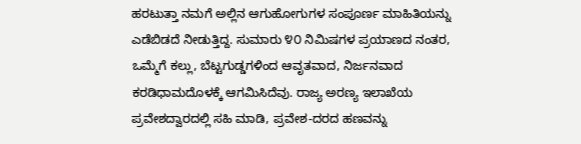ಹರಟುತ್ತಾ ನಮಗೆ ಅಲ್ಲಿನ ಆಗುಹೋಗುಗಳ ಸಂಪೂರ್ಣ ಮಾಹಿತಿಯನ್ನು ಎಡೆಬಿಡದೆ ನೀಡುತ್ತಿದ್ದ. ಸುಮಾರು ೪೦ ನಿಮಿಷಗಳ ಪ್ರಯಾಣದ ನಂತರ, ಒಮ್ಮೆಗೆ ಕಲ್ಲು, ಬೆಟ್ಟಗುಡ್ಡಗಳಿಂದ ಆವೃತವಾದ, ನಿರ್ಜನವಾದ ಕರಡಿಧಾಮದೊಳಕ್ಕೆ ಆಗಮಿಸಿದೆವು. ರಾಜ್ಯ ಅರಣ್ಯ ಇಲಾಖೆಯ ಪ್ರವೇಶದ್ವಾರದಲ್ಲಿ ಸಹಿ ಮಾಡಿ, ಪ್ರವೇಶ-ದರದ ಹಣವನ್ನು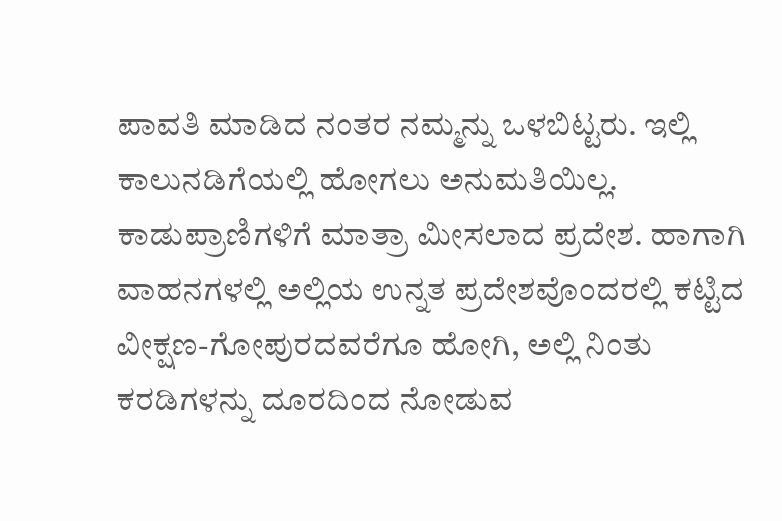ಪಾವತಿ ಮಾಡಿದ ನಂತರ ನಮ್ಮನ್ನು ಒಳಬಿಟ್ಟರು. ಇಲ್ಲಿ ಕಾಲುನಡಿಗೆಯಲ್ಲಿ ಹೋಗಲು ಅನುಮತಿಯಿಲ್ಲ. ಕಾಡುಪ್ರಾಣಿಗಳಿಗೆ ಮಾತ್ರಾ ಮೀಸಲಾದ ಪ್ರದೇಶ. ಹಾಗಾಗಿ ವಾಹನಗಳಲ್ಲಿ ಅಲ್ಲಿಯ ಉನ್ನತ ಪ್ರದೇಶವೊಂದರಲ್ಲಿ ಕಟ್ಟಿದ ವೀಕ್ಷಣ-ಗೋಪುರದವರೆಗೂ ಹೋಗಿ, ಅಲ್ಲಿ ನಿಂತು ಕರಡಿಗಳನ್ನು ದೂರದಿಂದ ನೋಡುವ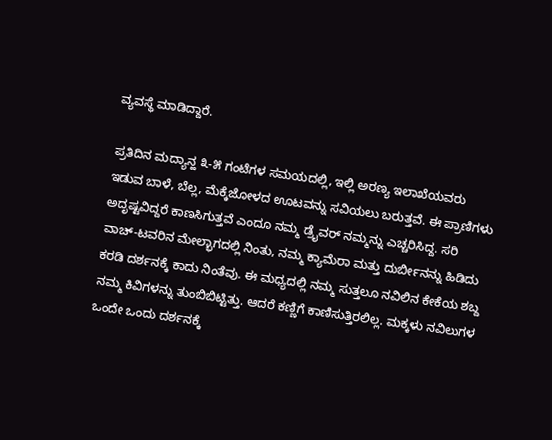ವ್ಯವಸ್ಥೆ ಮಾಡಿದ್ದಾರೆ.

ಪ್ರತಿದಿನ ಮದ್ಯಾನ್ಹ ೩-೫ ಗಂಟೆಗಳ ಸಮಯದಲ್ಲಿ, ಇಲ್ಲಿ ಅರಣ್ಯ ಇಲಾಖೆಯವರು ಇಡುವ ಬಾಳೆ, ಬೆಲ್ಲ, ಮೆಕ್ಕೆಜೋಳದ ಊಟವನ್ನು ಸವಿಯಲು ಬರುತ್ತವೆ. ಈ ಪ್ರಾಣಿಗಳು ಅದೃಷ್ಟವಿದ್ದರೆ ಕಾಣಸಿಗುತ್ತವೆ ಎಂದೂ ನಮ್ಮ ಡ್ರೈವರ್ ನಮ್ಮನ್ನು ಎಚ್ಚರಿಸಿದ್ದ. ಸರಿ ವಾಚ್-ಟವರಿನ ಮೇಲ್ಭಾಗದಲ್ಲಿ ನಿಂತು, ನಮ್ಮ ಕ್ಯಾಮೆರಾ ಮತ್ತು ದುರ್ಬೀನನ್ನು ಹಿಡಿದು ಕರಡಿ ದರ್ಶನಕ್ಕೆ ಕಾದು ನಿಂತೆವು. ಈ ಮಧ್ಯದಲ್ಲಿ ನಮ್ಮ ಸುತ್ತಲೂ ನವಿಲಿನ ಕೇಕೆಯ ಶಬ್ದ ನಮ್ಮ ಕಿವಿಗಳನ್ನು ತುಂಬಿಬಿಟ್ಟಿತ್ತು. ಆದರೆ ಕಣ್ಣಿಗೆ ಕಾಣಿಸುತ್ತಿರಲಿಲ್ಲ. ಮಕ್ಕಳು ನವಿಲುಗಳ ಒಂದೇ ಒಂದು ದರ್ಶನಕ್ಕೆ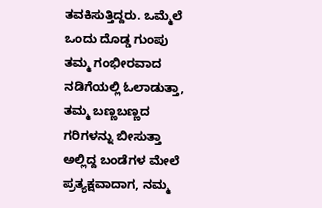ತವಕಿಸುತ್ತಿದ್ದರು. ಒಮ್ಮೆಲೆ ಒಂದು ದೊಡ್ಡ ಗುಂಪು ತಮ್ಮ ಗಂಭೀರವಾದ ನಡಿಗೆಯಲ್ಲಿ ಓಲಾಡುತ್ತಾ, ತಮ್ಮ ಬಣ್ಣಬಣ್ಣದ ಗರಿಗಳನ್ನು ಬೀಸುತ್ತಾ ಅಲ್ಲಿದ್ದ ಬಂಡೆಗಳ ಮೇಲೆ ಪ್ರತ್ಯಕ್ಷವಾದಾಗ, ನಮ್ಮ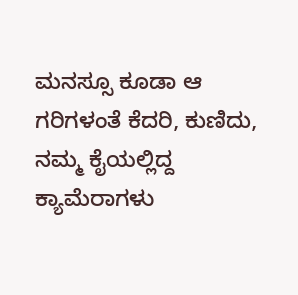ಮನಸ್ಸೂ ಕೂಡಾ ಆ ಗರಿಗಳಂತೆ ಕೆದರಿ, ಕುಣಿದು, ನಮ್ಮ ಕೈಯಲ್ಲಿದ್ದ ಕ್ಯಾಮೆರಾಗಳು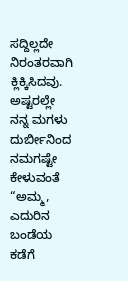ಸದ್ದಿಲ್ಲದೇ ನಿರಂತರವಾಗಿ ಕ್ಲಿಕ್ಕಿಸಿದವು. ಅಷ್ಟರಲ್ಲೇ ನನ್ನ ಮಗಳು ದುರ್ಬೀನಿಂದ ನಮಗಷ್ಟೇ ಕೇಳುವಂತೆ “ಅಮ್ಮ, ಎದುರಿನ ಬಂಡೆಯ ಕಡೆಗೆ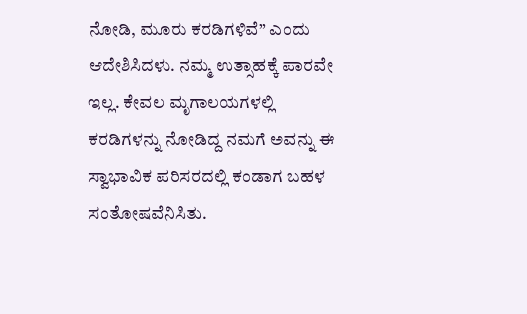ನೋಡಿ, ಮೂರು ಕರಡಿಗಳಿವೆ” ಎಂದು ಆದೇಶಿಸಿದಳು. ನಮ್ಮ ಉತ್ಸಾಹಕ್ಕೆ ಪಾರವೇ ಇಲ್ಲ. ಕೇವಲ ಮೃಗಾಲಯಗಳಲ್ಲಿ ಕರಡಿಗಳನ್ನು ನೋಡಿದ್ದ ನಮಗೆ ಅವನ್ನು ಈ ಸ್ವಾಭಾವಿಕ ಪರಿಸರದಲ್ಲಿ ಕಂಡಾಗ ಬಹಳ ಸಂತೋಷವೆನಿಸಿತು.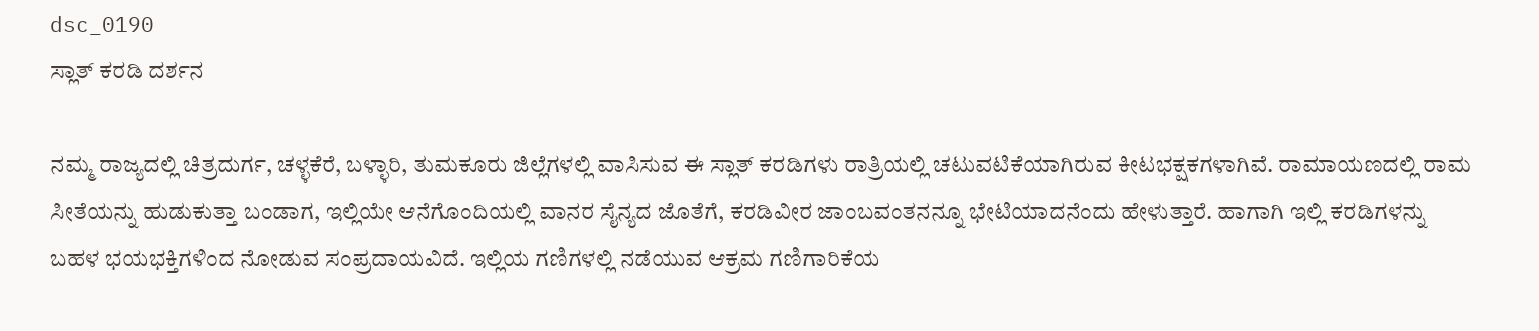dsc_0190
ಸ್ಲಾತ್ ಕರಡಿ ದರ್ಶನ

ನಮ್ಮ ರಾಜ್ಯದಲ್ಲಿ ಚಿತ್ರದುರ್ಗ, ಚಳ್ಳಕೆರೆ, ಬಳ್ಳಾರಿ, ತುಮಕೂರು ಜಿಲ್ಲೆಗಳಲ್ಲಿ ವಾಸಿಸುವ ಈ ಸ್ಲಾತ್ ಕರಡಿಗಳು ರಾತ್ರಿಯಲ್ಲಿ ಚಟುವಟಿಕೆಯಾಗಿರುವ ಕೀಟಭಕ್ಷಕಗಳಾಗಿವೆ. ರಾಮಾಯಣದಲ್ಲಿ ರಾಮ ಸೀತೆಯನ್ನು ಹುಡುಕುತ್ತಾ ಬಂಡಾಗ, ಇಲ್ಲಿಯೇ ಆನೆಗೊಂದಿಯಲ್ಲಿ ವಾನರ ಸೈನ್ಯದ ಜೊತೆಗೆ, ಕರಡಿವೀರ ಜಾಂಬವಂತನನ್ನೂ ಭೇಟಿಯಾದನೆಂದು ಹೇಳುತ್ತಾರೆ. ಹಾಗಾಗಿ ಇಲ್ಲಿ ಕರಡಿಗಳನ್ನು ಬಹಳ ಭಯಭಕ್ತಿಗಳಿಂದ ನೋಡುವ ಸಂಪ್ರದಾಯವಿದೆ. ಇಲ್ಲಿಯ ಗಣಿಗಳಲ್ಲಿ ನಡೆಯುವ ಆಕ್ರಮ ಗಣಿಗಾರಿಕೆಯ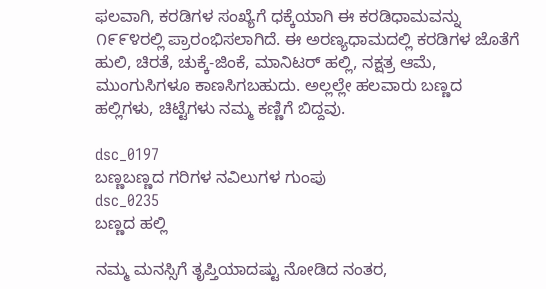ಫಲವಾಗಿ, ಕರಡಿಗಳ ಸಂಖ್ಯೆಗೆ ಧಕ್ಕೆಯಾಗಿ ಈ ಕರಡಿಧಾಮವನ್ನು ೧೯೯೪ರಲ್ಲಿ ಪ್ರಾರಂಭಿಸಲಾಗಿದೆ. ಈ ಅರಣ್ಯಧಾಮದಲ್ಲಿ ಕರಡಿಗಳ ಜೊತೆಗೆ ಹುಲಿ, ಚಿರತೆ, ಚುಕ್ಕೆ-ಜಿಂಕೆ, ಮಾನಿಟರ್ ಹಲ್ಲಿ, ನಕ್ಷತ್ರ ಆಮೆ, ಮುಂಗುಸಿಗಳೂ ಕಾಣಸಿಗಬಹುದು. ಅಲ್ಲಲ್ಲೇ ಹಲವಾರು ಬಣ್ಣದ ಹಲ್ಲಿಗಳು, ಚಿಟ್ಟೆಗಳು ನಮ್ಮ ಕಣ್ಣಿಗೆ ಬಿದ್ದವು.

dsc_0197
ಬಣ್ಣಬಣ್ಣದ ಗರಿಗಳ ನವಿಲುಗಳ ಗುಂಪು
dsc_0235
ಬಣ್ಣದ ಹಲ್ಲಿ

ನಮ್ಮ ಮನಸ್ಸಿಗೆ ತೃಪ್ತಿಯಾದಷ್ಟು ನೋಡಿದ ನಂತರ,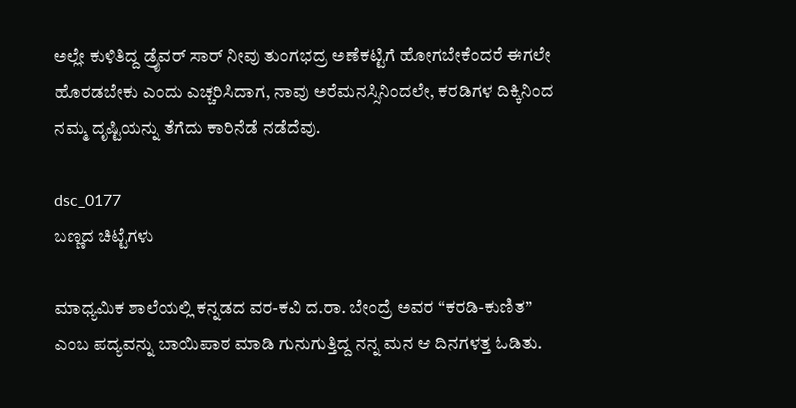ಅಲ್ಲೇ ಕುಳಿತಿದ್ದ ಡ್ರೈವರ್ ಸಾರ್ ನೀವು ತುಂಗಭದ್ರ ಅಣೆಕಟ್ಟಿಗೆ ಹೋಗಬೇಕೆಂದರೆ ಈಗಲೇ ಹೊರಡಬೇಕು ಎಂದು ಎಚ್ಚರಿಸಿದಾಗ, ನಾವು ಅರೆಮನಸ್ಸಿನಿಂದಲೇ, ಕರಡಿಗಳ ದಿಕ್ಕಿನಿಂದ ನಮ್ಮ ದೃಷ್ಟಿಯನ್ನು ತೆಗೆದು ಕಾರಿನೆಡೆ ನಡೆದೆವು.

dsc_0177
ಬಣ್ಣದ ಚಿಟ್ಟೆಗಳು

ಮಾಧ್ಯಮಿಕ ಶಾಲೆಯಲ್ಲಿ ಕನ್ನಡದ ವರ-ಕವಿ ದ.ರಾ. ಬೇಂದ್ರೆ ಅವರ “ಕರಡಿ-ಕುಣಿತ” ಎಂಬ ಪದ್ಯವನ್ನು ಬಾಯಿಪಾಠ ಮಾಡಿ ಗುನುಗುತ್ತಿದ್ದ ನನ್ನ ಮನ ಆ ದಿನಗಳತ್ತ ಓಡಿತು.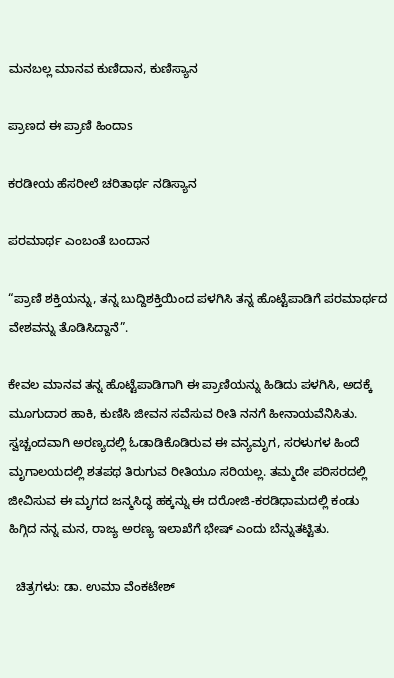ಮನಬಲ್ಲ ಮಾನವ ಕುಣಿದಾನ, ಕುಣಿಸ್ಯಾನ

ಪ್ರಾಣದ ಈ ಪ್ರಾಣಿ ಹಿಂದಾs

ಕರಡೀಯ ಹೆಸರೀಲೆ ಚರಿತಾರ್ಥ ನಡಿಸ್ಯಾನ

ಪರಮಾರ್ಥ ಎಂಬಂತೆ ಬಂದಾನ

“ಪ್ರಾಣಿ ಶಕ್ತಿಯನ್ನು, ತನ್ನ ಬುದ್ದಿಶಕ್ತಿಯಿಂದ ಪಳಗಿಸಿ ತನ್ನ ಹೊಟ್ಟೆಪಾಡಿಗೆ ಪರಮಾರ್ಥದ ವೇಶವನ್ನು ತೊಡಿಸಿದ್ದಾನೆ”.

ಕೇವಲ ಮಾನವ ತನ್ನ ಹೊಟ್ಟೆಪಾಡಿಗಾಗಿ ಈ ಪ್ರಾಣಿಯನ್ನು ಹಿಡಿದು ಪಳಗಿಸಿ, ಅದಕ್ಕೆ ಮೂಗುದಾರ ಹಾಕಿ, ಕುಣಿಸಿ ಜೀವನ ಸವೆಸುವ ರೀತಿ ನನಗೆ ಹೀನಾಯವೆನಿಸಿತು. ಸ್ವಚ್ಚಂದವಾಗಿ ಅರಣ್ಯದಲ್ಲಿ ಓಡಾಡಿಕೊಡಿರುವ ಈ ವನ್ಯಮೃಗ, ಸರಳುಗಳ ಹಿಂದೆ ಮೃಗಾಲಯದಲ್ಲಿ ಶತಪಥ ತಿರುಗುವ ರೀತಿಯೂ ಸರಿಯಲ್ಲ. ತಮ್ಮದೇ ಪರಿಸರದಲ್ಲಿ ಜೀವಿಸುವ ಈ ಮೃಗದ ಜನ್ಮಸಿದ್ಧ ಹಕ್ಕನ್ನು ಈ ದರೋಜಿ-ಕರಡಿಧಾಮದಲ್ಲಿ ಕಂಡು ಹಿಗ್ಗಿದ ನನ್ನ ಮನ, ರಾಜ್ಯ ಅರಣ್ಯ ಇಲಾಖೆಗೆ ಭೇಷ್ ಎಂದು ಬೆನ್ನುತಟ್ಟಿತು.

  ಚಿತ್ರಗಳು: ಡಾ. ಉಮಾ ವೆಂಕಟೇಶ್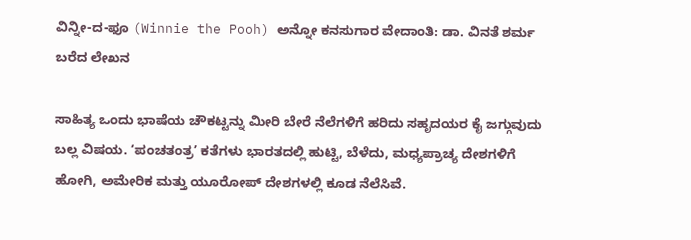ವಿನ್ನೀ-ದ-ಫೂ (Winnie the Pooh) ಅನ್ನೋ ಕನಸುಗಾರ ವೇದಾಂತಿ: ಡಾ. ವಿನತೆ ಶರ್ಮ ಬರೆದ ಲೇಖನ

ಸಾಹಿತ್ಯ ಒಂದು ಭಾಷೆಯ ಚೌಕಟ್ಟನ್ನು ಮೀರಿ ಬೇರೆ ನೆಲೆಗಳಿಗೆ ಹರಿದು ಸಹೃದಯರ ಕೈ ಜಗ್ಗುವುದು ಬಲ್ಲ ವಿಷಯ. ‘ಪಂಚತಂತ್ರ’ ಕತೆಗಳು ಭಾರತದಲ್ಲಿ ಹುಟ್ಟಿ, ಬೆಳೆದು, ಮಧ್ಯಪ್ರಾಚ್ಯ ದೇಶಗಳಿಗೆ ಹೋಗಿ, ಅಮೇರಿಕ ಮತ್ತು ಯೂರೋಪ್ ದೇಶಗಳಲ್ಲಿ ಕೂಡ ನೆಲೆಸಿವೆ.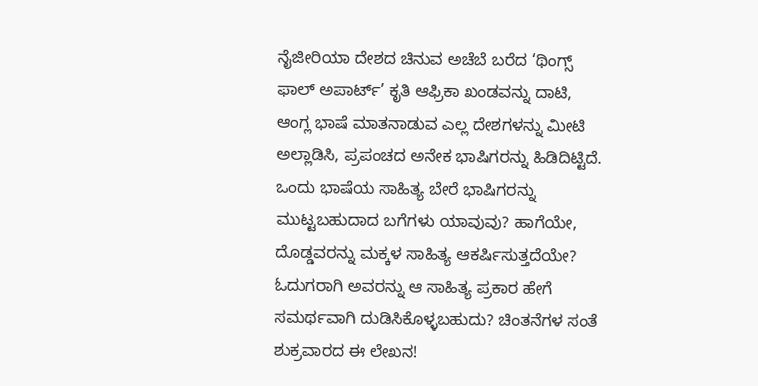ನೈಜೀರಿಯಾ ದೇಶದ ಚಿನುವ ಅಚೆಬೆ ಬರೆದ ‘ಥಿಂಗ್ಸ್ ಫಾಲ್ ಅಪಾರ್ಟ್’ ಕೃತಿ ಆಫ್ರಿಕಾ ಖಂಡವನ್ನು ದಾಟಿ, ಆಂಗ್ಲ ಭಾಷೆ ಮಾತನಾಡುವ ಎಲ್ಲ ದೇಶಗಳನ್ನು ಮೀಟಿ ಅಲ್ಲಾಡಿಸಿ, ಪ್ರಪಂಚದ ಅನೇಕ ಭಾಷಿಗರನ್ನು ಹಿಡಿದಿಟ್ಟಿದೆ. ಒಂದು ಭಾಷೆಯ ಸಾಹಿತ್ಯ ಬೇರೆ ಭಾಷಿಗರನ್ನು ಮುಟ್ಟಬಹುದಾದ ಬಗೆಗಳು ಯಾವುವು? ಹಾಗೆಯೇ, ದೊಡ್ಡವರನ್ನು ಮಕ್ಕಳ ಸಾಹಿತ್ಯ ಆಕರ್ಷಿಸುತ್ತದೆಯೇ? ಓದುಗರಾಗಿ ಅವರನ್ನು ಆ ಸಾಹಿತ್ಯ ಪ್ರಕಾರ ಹೇಗೆ ಸಮರ್ಥವಾಗಿ ದುಡಿಸಿಕೊಳ್ಳಬಹುದು? ಚಿಂತನೆಗಳ ಸಂತೆ ಶುಕ್ರವಾರದ ಈ ಲೇಖನ!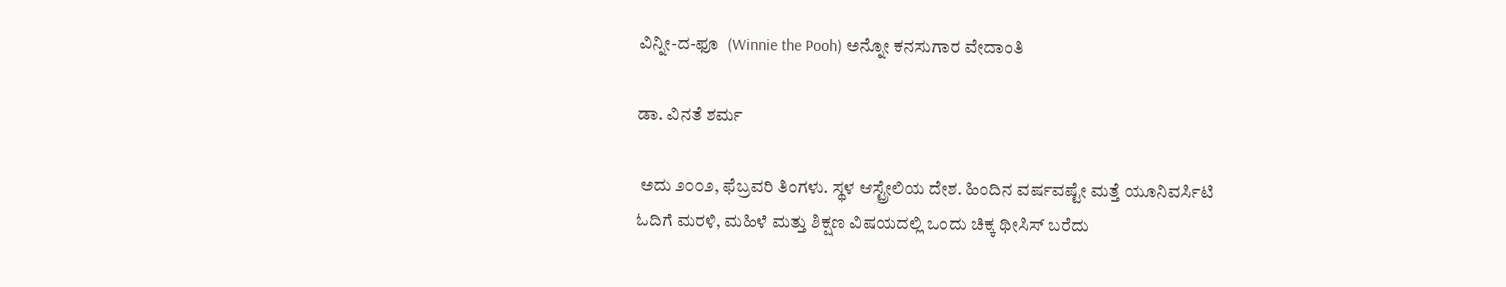ವಿನ್ನೀ-ದ-ಫೂ  (Winnie the Pooh) ಅನ್ನೋ ಕನಸುಗಾರ ವೇದಾಂತಿ

ಡಾ. ವಿನತೆ ಶರ್ಮ

 ಅದು ೨೦೦೨, ಫೆಬ್ರವರಿ ತಿಂಗಳು. ಸ್ಥಳ ಆಸ್ಟ್ರೇಲಿಯ ದೇಶ. ಹಿಂದಿನ ವರ್ಷವಷ್ಟೇ ಮತ್ತೆ ಯೂನಿವರ್ಸಿಟಿ ಓದಿಗೆ ಮರಳಿ, ಮಹಿಳೆ ಮತ್ತು ಶಿಕ್ಷಣ ವಿಷಯದಲ್ಲಿ ಒಂದು ಚಿಕ್ಕ ಥೀಸಿಸ್ ಬರೆದು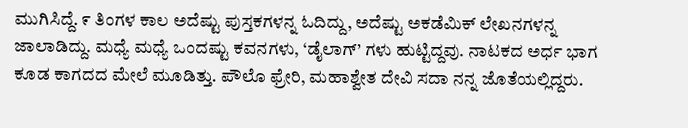ಮುಗಿಸಿದ್ದೆ. ೯ ತಿಂಗಳ ಕಾಲ ಅದೆಷ್ಟು ಪುಸ್ತಕಗಳನ್ನ ಓದಿದ್ದು, ಅದೆಷ್ಟು ಅಕಡೆಮಿಕ್ ಲೇಖನಗಳನ್ನ ಜಾಲಾಡಿದ್ದು. ಮಧ್ಯೆ ಮಧ್ಯೆ ಒಂದಷ್ಟು ಕವನಗಳು, ‘ಡೈಲಾಗ್’ ಗಳು ಹುಟ್ಟಿದ್ದವು. ನಾಟಕದ ಅರ್ಧ ಭಾಗ ಕೂಡ ಕಾಗದದ ಮೇಲೆ ಮೂಡಿತ್ತು. ಪೌಲೊ ಫ್ರೇರಿ, ಮಹಾಶ್ವೇತ ದೇವಿ ಸದಾ ನನ್ನ ಜೊತೆಯಲ್ಲಿದ್ದರು.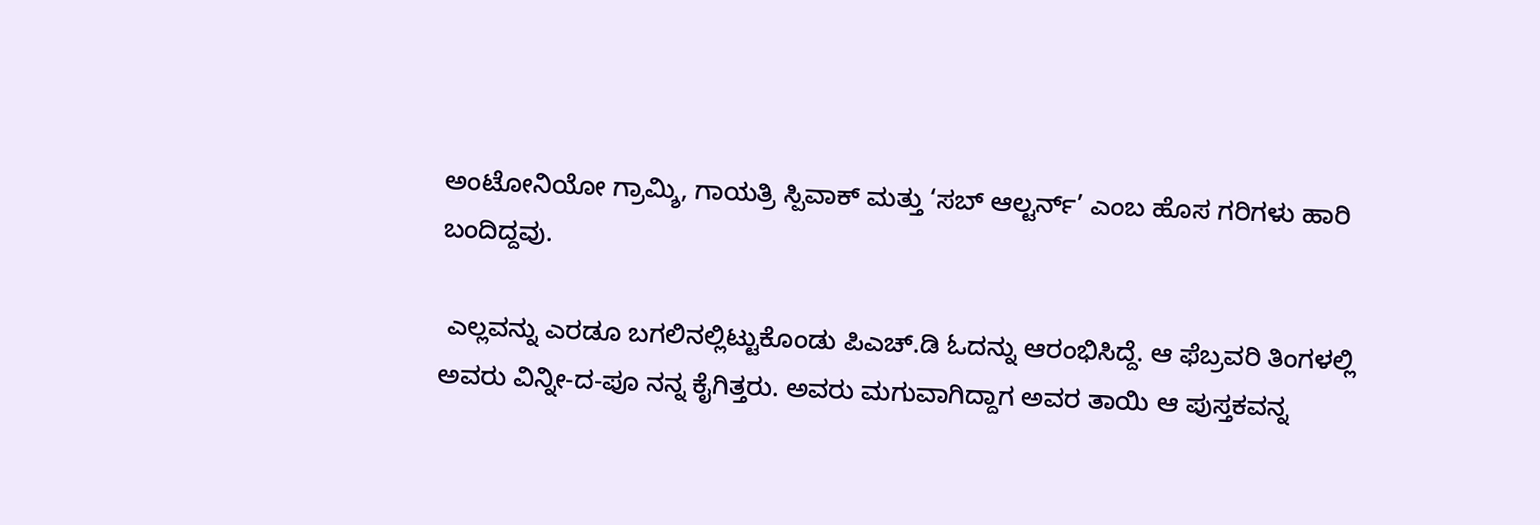ಅಂಟೋನಿಯೋ ಗ್ರಾಮ್ಶಿ, ಗಾಯತ್ರಿ ಸ್ಪಿವಾಕ್ ಮತ್ತು ‘ಸಬ್ ಆಲ್ಟರ್ನ್’ ಎಂಬ ಹೊಸ ಗರಿಗಳು ಹಾರಿ ಬಂದಿದ್ದವು.

 ಎಲ್ಲವನ್ನು ಎರಡೂ ಬಗಲಿನಲ್ಲಿಟ್ಟುಕೊಂಡು ಪಿಎಚ್.ಡಿ ಓದನ್ನು ಆರಂಭಿಸಿದ್ದೆ. ಆ ಫೆಬ್ರವರಿ ತಿಂಗಳಲ್ಲಿ ಅವರು ವಿನ್ನೀ-ದ-ಪೂ ನನ್ನ ಕೈಗಿತ್ತರು. ಅವರು ಮಗುವಾಗಿದ್ದಾಗ ಅವರ ತಾಯಿ ಆ ಪುಸ್ತಕವನ್ನ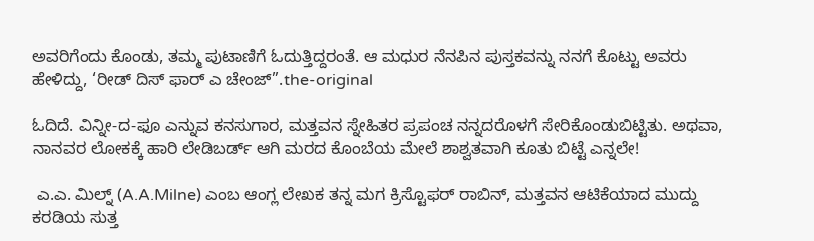ಅವರಿಗೆಂದು ಕೊಂಡು, ತಮ್ಮ ಪುಟಾಣಿಗೆ ಓದುತ್ತಿದ್ದರಂತೆ. ಆ ಮಧುರ ನೆನಪಿನ ಪುಸ್ತಕವನ್ನು ನನಗೆ ಕೊಟ್ಟು ಅವರು ಹೇಳಿದ್ದು, ‘ರೀಡ್ ದಿಸ್ ಫಾರ್ ಎ ಚೇಂಜ್”.the-original

ಓದಿದೆ. ವಿನ್ನೀ-ದ-ಫೂ ಎನ್ನುವ ಕನಸುಗಾರ, ಮತ್ತವನ ಸ್ನೇಹಿತರ ಪ್ರಪಂಚ ನನ್ನದರೊಳಗೆ ಸೇರಿಕೊಂಡುಬಿಟ್ಟಿತು. ಅಥವಾ, ನಾನವರ ಲೋಕಕ್ಕೆ ಹಾರಿ ಲೇಡಿಬರ್ಡ್ ಆಗಿ ಮರದ ಕೊಂಬೆಯ ಮೇಲೆ ಶಾಶ್ವತವಾಗಿ ಕೂತು ಬಿಟ್ಟೆ ಎನ್ನಲೇ!

 ಎ.ಎ. ಮಿಲ್ನ್ (A.A.Milne) ಎಂಬ ಆಂಗ್ಲ ಲೇಖಕ ತನ್ನ ಮಗ ಕ್ರಿಸ್ಟೊಫರ್ ರಾಬಿನ್, ಮತ್ತವನ ಆಟಿಕೆಯಾದ ಮುದ್ದು ಕರಡಿಯ ಸುತ್ತ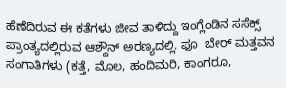ಹೆಣೆದಿರುವ ಈ ಕತೆಗಳು ಜೀವ ತಾಳಿದ್ದು ಇಂಗ್ಲೆಂಡಿನ ಸಸೆಕ್ಸ್ ಪ್ರಾಂತ್ಯದಲ್ಲಿರುವ ಆಶ್ದೌನ್ ಅರಣ್ಯದಲ್ಲಿ. ಫೂ  ಬೇರ್ ಮತ್ತವನ ಸಂಗಾತಿಗಳು (ಕತ್ತೆ, ಮೊಲ, ಹಂದಿಮರಿ, ಕಾಂಗರೂ,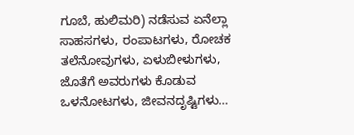ಗೂಬೆ, ಹುಲಿಮರಿ) ನಡೆಸುವ ಏನೆಲ್ಲಾ ಸಾಹಸಗಳು, ರಂಪಾಟಗಳು, ರೋಚಕ ತಲೆನೋವುಗಳು, ಏಳುಬೀಳುಗಳು, ಜೊತೆಗೆ ಅವರುಗಳು ಕೊಡುವ ಒಳನೋಟಗಳು, ಜೀವನದೃಷ್ಟಿಗಳು…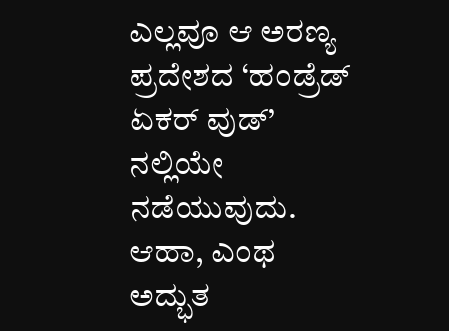ಎಲ್ಲವೂ ಆ ಅರಣ್ಯ ಪ್ರದೇಶದ ‘ಹಂಡ್ರೆಡ್ ಏಕರ್ ವುಡ್’ ನಲ್ಲಿಯೇ ನಡೆಯುವುದು. ಆಹಾ, ಎಂಥ ಅದ್ಭುತ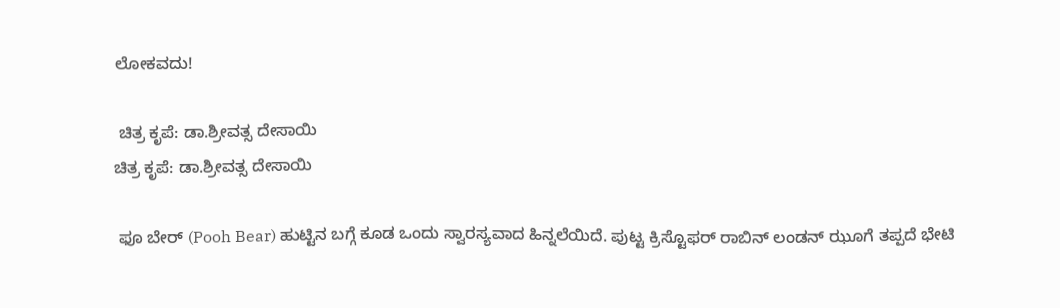ಲೋಕವದು!

 ಚಿತ್ರ ಕೃಪೆ: ಡಾ.ಶ್ರೀವತ್ಸ ದೇಸಾಯಿ
ಚಿತ್ರ ಕೃಪೆ: ಡಾ.ಶ್ರೀವತ್ಸ ದೇಸಾಯಿ

 ಫೂ ಬೇರ್ (Pooh Bear) ಹುಟ್ಟಿನ ಬಗ್ಗೆ ಕೂಡ ಒಂದು ಸ್ವಾರಸ್ಯವಾದ ಹಿನ್ನಲೆಯಿದೆ. ಪುಟ್ಟ ಕ್ರಿಸ್ಟೊಫರ್ ರಾಬಿನ್ ಲಂಡನ್ ಝೂಗೆ ತಪ್ಪದೆ ಭೇಟಿ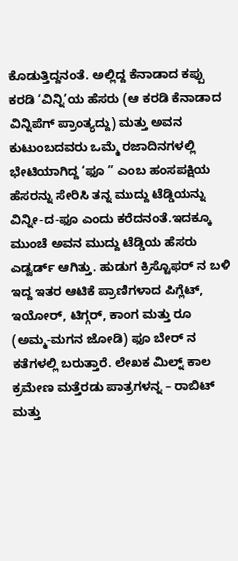ಕೊಡುತ್ತಿದ್ದನಂತೆ. ಅಲ್ಲಿದ್ದ ಕೆನಾಡಾದ ಕಪ್ಪು ಕರಡಿ ‘ವಿನ್ನಿ’ಯ ಹೆಸರು (ಆ ಕರಡಿ ಕೆನಾಡಾದ ವಿನ್ನಿಪೆಗ್ ಪ್ರಾಂತ್ಯದ್ದು) ಮತ್ತು ಅವನ ಕುಟುಂಬದವರು ಒಮ್ಮೆ ರಜಾದಿನಗಳಲ್ಲಿ ಭೇಟಿಯಾಗಿದ್ದ ‘ಫೂ ” ಎಂಬ ಹಂಸಪಕ್ಷಿಯ ಹೆಸರನ್ನು ಸೇರಿಸಿ ತನ್ನ ಮುದ್ದು ಟೆಡ್ಡಿಯನ್ನು ವಿನ್ನೀ-ದ-ಫೂ ಎಂದು ಕರೆದನಂತೆ.ಇದಕ್ಕೂ ಮುಂಚೆ ಅವನ ಮುದ್ದು ಟೆಡ್ಡಿಯ ಹೆಸರು ಎಡ್ವರ್ಡ್ ಆಗಿತ್ತು. ಹುಡುಗ ಕ್ರಿಸ್ಟೊಫರ್ ನ ಬಳಿ ಇದ್ದ ಇತರ ಆಟಿಕೆ ಪ್ರಾಣಿಗಳಾದ ಪಿಗ್ಲೆಟ್, ಇಯೋರ್, ಟಿಗ್ಗರ್, ಕಾಂಗ ಮತ್ತು ರೂ (ಅಮ್ಮ-ಮಗನ ಜೋಡಿ) ಫೂ ಬೇರ್ ನ ಕತೆಗಳಲ್ಲಿ ಬರುತ್ತಾರೆ. ಲೇಖಕ ಮಿಲ್ನ್ ಕಾಲ ಕ್ರಮೇಣ ಮತ್ತೆರಡು ಪಾತ್ರಗಳನ್ನ – ರಾಬಿಟ್ ಮತ್ತು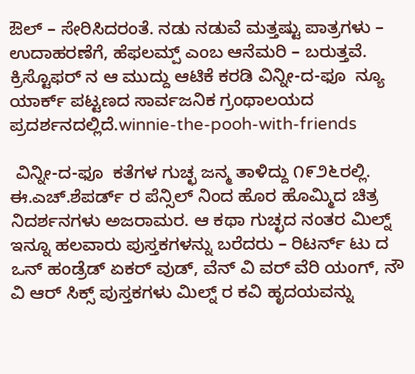ಔಲ್ – ಸೇರಿಸಿದರಂತೆ. ನಡು ನಡುವೆ ಮತ್ತಷ್ಟು ಪಾತ್ರಗಳು – ಉದಾಹರಣೆಗೆ, ಹೆಫಲಮ್ಪ್ ಎಂಬ ಆನೆಮರಿ – ಬರುತ್ತವೆ. ಕ್ರಿಸ್ಟೊಫರ್ ನ ಆ ಮುದ್ದು ಆಟಿಕೆ ಕರಡಿ ವಿನ್ನೀ-ದ-ಫೂ  ನ್ಯೂ ಯಾರ್ಕ್ ಪಟ್ಟಣದ ಸಾರ್ವಜನಿಕ ಗ್ರಂಥಾಲಯದ ಪ್ರದರ್ಶನದಲ್ಲಿದೆ.winnie-the-pooh-with-friends

 ವಿನ್ನೀ-ದ-ಫೂ  ಕತೆಗಳ ಗುಚ್ಛ ಜನ್ಮ ತಾಳಿದ್ದು ೧೯೨೬ರಲ್ಲಿ. ಈ.ಎಚ್.ಶೆಪರ್ಡ್ ರ ಪೆನ್ಸಿಲ್ ನಿಂದ ಹೊರ ಹೊಮ್ಮಿದ ಚಿತ್ರ ನಿದರ್ಶನಗಳು ಅಜರಾಮರ. ಆ ಕಥಾ ಗುಚ್ಛದ ನಂತರ ಮಿಲ್ನ್ ಇನ್ನೂ ಹಲವಾರು ಪುಸ್ತಕಗಳನ್ನು ಬರೆದರು – ರಿಟರ್ನ್ ಟು ದ ಒನ್ ಹಂಡ್ರೆಡ್ ಏಕರ್ ವುಡ್, ವೆನ್ ವಿ ವರ್ ವೆರಿ ಯಂಗ್, ನೌ ವಿ ಆರ್ ಸಿಕ್ಸ್ ಪುಸ್ತಕಗಳು ಮಿಲ್ನ್ ರ ಕವಿ ಹೃದಯವನ್ನು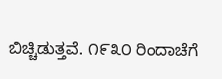ಬಿಚ್ಚಿಡುತ್ತವೆ. ೧೯೩೦ ರಿಂದಾಚೆಗೆ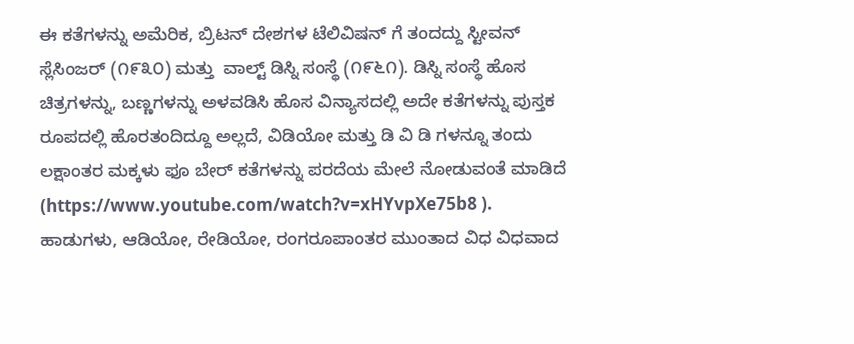ಈ ಕತೆಗಳನ್ನು ಅಮೆರಿಕ, ಬ್ರಿಟನ್ ದೇಶಗಳ ಟೆಲಿವಿಷನ್ ಗೆ ತಂದದ್ದು ಸ್ಟೀವನ್ ಸ್ಲೆಸಿಂಜರ್ (೧೯೩೦) ಮತ್ತು  ವಾಲ್ಟ್ ಡಿಸ್ನಿ ಸಂಸ್ಥೆ (೧೯೬೧). ಡಿಸ್ನಿ ಸಂಸ್ಥೆ ಹೊಸ ಚಿತ್ರಗಳನ್ನು, ಬಣ್ಣಗಳನ್ನು ಅಳವಡಿಸಿ ಹೊಸ ವಿನ್ಯಾಸದಲ್ಲಿ ಅದೇ ಕತೆಗಳನ್ನು ಪುಸ್ತಕ ರೂಪದಲ್ಲಿ ಹೊರತಂದಿದ್ದೂ ಅಲ್ಲದೆ, ವಿಡಿಯೋ ಮತ್ತು ಡಿ ವಿ ಡಿ ಗಳನ್ನೂ ತಂದು ಲಕ್ಷಾಂತರ ಮಕ್ಕಳು ಫೂ ಬೇರ್ ಕತೆಗಳನ್ನು ಪರದೆಯ ಮೇಲೆ ನೋಡುವಂತೆ ಮಾಡಿದೆ (https://www.youtube.com/watch?v=xHYvpXe75b8 ). ಹಾಡುಗಳು, ಆಡಿಯೋ, ರೇಡಿಯೋ, ರಂಗರೂಪಾಂತರ ಮುಂತಾದ ವಿಧ ವಿಧವಾದ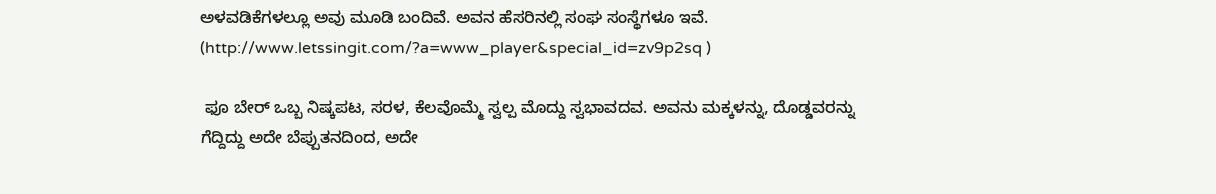ಅಳವಡಿಕೆಗಳಲ್ಲೂ ಅವು ಮೂಡಿ ಬಂದಿವೆ. ಅವನ ಹೆಸರಿನಲ್ಲಿ ಸಂಘ ಸಂಸ್ಥೆಗಳೂ ಇವೆ. (http://www.letssingit.com/?a=www_player&special_id=zv9p2sq )

 ಫೂ ಬೇರ್ ಒಬ್ಬ ನಿಷ್ಕಪಟ, ಸರಳ, ಕೆಲವೊಮ್ಮೆ ಸ್ವಲ್ಪ ಮೊದ್ದು ಸ್ವಭಾವದವ. ಅವನು ಮಕ್ಕಳನ್ನು, ದೊಡ್ಡವರನ್ನು ಗೆದ್ದಿದ್ದು ಅದೇ ಬೆಪ್ಪುತನದಿಂದ, ಅದೇ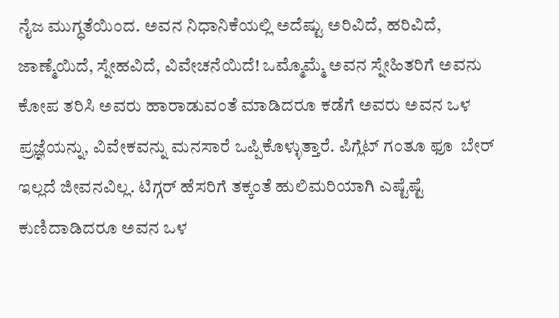ನೈಜ ಮುಗ್ಧತೆಯಿಂದ. ಅವನ ನಿಧಾನಿಕೆಯಲ್ಲಿ ಅದೆಷ್ಟು ಅರಿವಿದೆ, ಹರಿವಿದೆ, ಜಾಣ್ಮೆಯಿದೆ, ಸ್ನೇಹವಿದೆ, ವಿವೇಚನೆಯಿದೆ! ಒಮ್ಮೊಮ್ಮೆ ಅವನ ಸ್ನೇಹಿತರಿಗೆ ಅವನು ಕೋಪ ತರಿಸಿ ಅವರು ಹಾರಾಡುವಂತೆ ಮಾಡಿದರೂ ಕಡೆಗೆ ಅವರು ಅವನ ಒಳ ಪ್ರಜ್ಞೆಯನ್ನು, ವಿವೇಕವನ್ನು ಮನಸಾರೆ ಒಪ್ಪಿಕೊಳ್ಳುತ್ತಾರೆ. ಪಿಗ್ಲೆಟ್ ಗಂತೂ ಫೂ  ಬೇರ್ ಇಲ್ಲದೆ ಜೀವನವಿಲ್ಲ. ಟಿಗ್ಗರ್ ಹೆಸರಿಗೆ ತಕ್ಕಂತೆ ಹುಲಿಮರಿಯಾಗಿ ಎಷ್ಟೆಷ್ಟೆ ಕುಣಿದಾಡಿದರೂ ಅವನ ಒಳ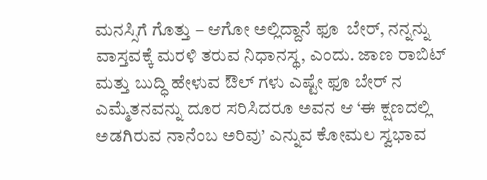ಮನಸ್ಸಿಗೆ ಗೊತ್ತು – ಆಗೋ ಅಲ್ಲಿದ್ದಾನೆ ಫೂ  ಬೇರ್, ನನ್ನನ್ನು ವಾಸ್ತವಕ್ಕೆ ಮರಳಿ ತರುವ ನಿಧಾನಸ್ಥ, ಎಂದು. ಜಾಣ ರಾಬಿಟ್ ಮತ್ತು ಬುದ್ಧಿ ಹೇಳುವ ಔಲ್ ಗಳು ಎಷ್ಟೇ ಫೂ ಬೇರ್ ನ ಎಮ್ಮೆತನವನ್ನು ದೂರ ಸರಿಸಿದರೂ ಅವನ ಆ ‘ಈ ಕ್ಷಣದಲ್ಲಿ ಅಡಗಿರುವ ನಾನೆಂಬ ಅರಿವು’ ಎನ್ನುವ ಕೋಮಲ ಸ್ವಭಾವ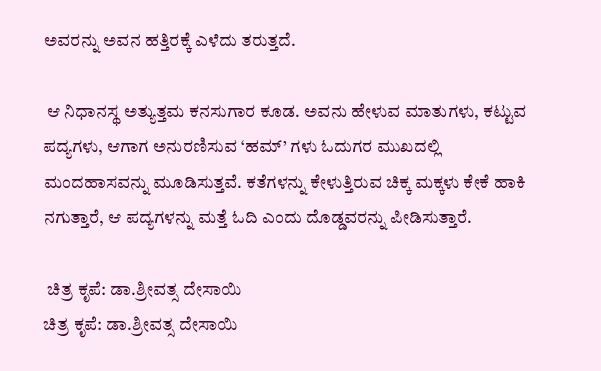ಅವರನ್ನು ಅವನ ಹತ್ತಿರಕ್ಕೆ ಎಳೆದು ತರುತ್ತದೆ.

 ಆ ನಿಧಾನಸ್ಥ ಅತ್ಯುತ್ತಮ ಕನಸುಗಾರ ಕೂಡ. ಅವನು ಹೇಳುವ ಮಾತುಗಳು, ಕಟ್ಟುವ ಪದ್ಯಗಳು, ಆಗಾಗ ಅನುರಣಿಸುವ ‘ಹಮ್’ ಗಳು ಓದುಗರ ಮುಖದಲ್ಲಿ ಮಂದಹಾಸವನ್ನು ಮೂಡಿಸುತ್ತವೆ. ಕತೆಗಳನ್ನು ಕೇಳುತ್ತಿರುವ ಚಿಕ್ಕ ಮಕ್ಕಳು ಕೇಕೆ ಹಾಕಿ ನಗುತ್ತಾರೆ, ಆ ಪದ್ಯಗಳನ್ನು ಮತ್ತೆ ಓದಿ ಎಂದು ದೊಡ್ಡವರನ್ನು ಪೀಡಿಸುತ್ತಾರೆ.

 ಚಿತ್ರ ಕೃಪೆ: ಡಾ.ಶ್ರೀವತ್ಸ ದೇಸಾಯಿ
ಚಿತ್ರ ಕೃಪೆ: ಡಾ.ಶ್ರೀವತ್ಸ ದೇಸಾಯಿ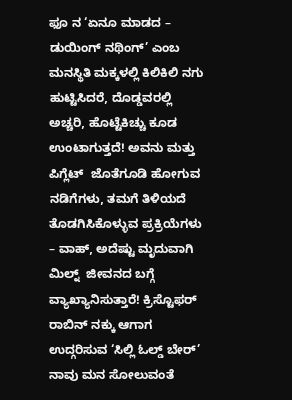ಫೂ ನ ‘ಏನೂ ಮಾಡದ – ಡುಯಿಂಗ್ ನಥಿಂಗ್’ ಎಂಬ ಮನಸ್ಥಿತಿ ಮಕ್ಕಳಲ್ಲಿ ಕಿಲಿಕಿಲಿ ನಗು ಹುಟ್ಟಿಸಿದರೆ, ದೊಡ್ಡವರಲ್ಲಿ ಅಚ್ಚರಿ, ಹೊಟ್ಟೆಕಿಚ್ಚು ಕೂಡ ಉಂಟಾಗುತ್ತದೆ! ಅವನು ಮತ್ತು ಪಿಗ್ಲೆಟ್  ಜೊತೆಗೂಡಿ ಹೋಗುವ ನಡಿಗೆಗಳು, ತಮಗೆ ತಿಳಿಯದೆ ತೊಡಗಿಸಿಕೊಳ್ಳುವ ಪ್ರಕ್ರಿಯೆಗಳು – ವಾಹ್, ಅದೆಷ್ಟು ಮೃದುವಾಗಿ ಮಿಲ್ನ್  ಜೀವನದ ಬಗ್ಗೆ ವ್ಯಾಖ್ಯಾನಿಸುತ್ತಾರೆ! ಕ್ರಿಸ್ಟೊಫರ್ ರಾಬಿನ್ ನಕ್ಕು ಆಗಾಗ ಉದ್ಗರಿಸುವ ‘ಸಿಲ್ಲಿ ಓಲ್ಡ್ ಬೇರ್’ ನಾವು ಮನ ಸೋಲುವಂತೆ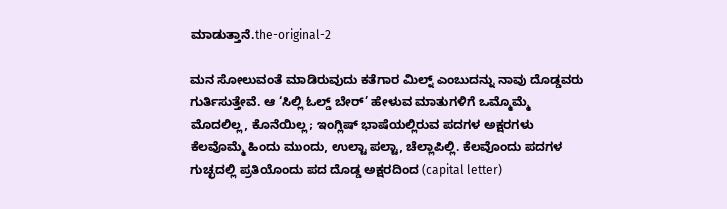ಮಾಡುತ್ತಾನೆ.the-original-2

ಮನ ಸೋಲುವಂತೆ ಮಾಡಿರುವುದು ಕತೆಗಾರ ಮಿಲ್ನ್ ಎಂಬುದನ್ನು ನಾವು ದೊಡ್ಡವರು ಗುರ್ತಿಸುತ್ತೇವೆ. ಆ ‘ಸಿಲ್ಲಿ ಓಲ್ಡ್ ಬೇರ್’ ಹೇಳುವ ಮಾತುಗಳಿಗೆ ಒಮ್ಮೊಮ್ಮೆ ಮೊದಲಿಲ್ಲ, ಕೊನೆಯಿಲ್ಲ; ಇಂಗ್ಲಿಷ್ ಭಾಷೆಯಲ್ಲಿರುವ ಪದಗಳ ಅಕ್ಷರಗಳು ಕೆಲವೊಮ್ಮೆ ಹಿಂದು ಮುಂದು, ಉಲ್ಟಾ ಪಲ್ಟಾ, ಚೆಲ್ಲಾಪಿಲ್ಲಿ. ಕೆಲವೊಂದು ಪದಗಳ ಗುಚ್ಛದಲ್ಲಿ ಪ್ರತಿಯೊಂದು ಪದ ದೊಡ್ಡ ಅಕ್ಷರದಿಂದ (capital letter)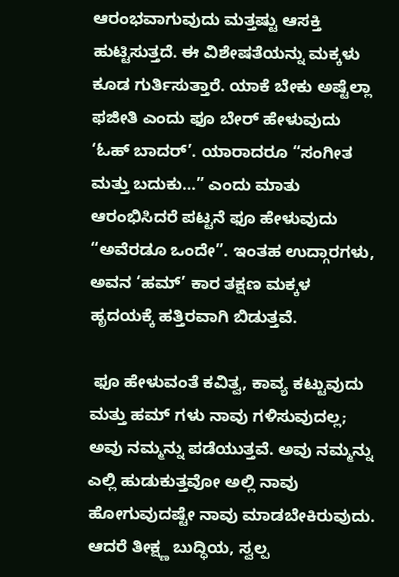ಆರಂಭವಾಗುವುದು ಮತ್ತಷ್ಟು ಆಸಕ್ತಿ ಹುಟ್ಟಿಸುತ್ತದೆ. ಈ ವಿಶೇಷತೆಯನ್ನು ಮಕ್ಕಳು ಕೂಡ ಗುರ್ತಿಸುತ್ತಾರೆ. ಯಾಕೆ ಬೇಕು ಅಷ್ಟೆಲ್ಲಾ ಫಜೀತಿ ಎಂದು ಫೂ ಬೇರ್ ಹೇಳುವುದು ‘ಓಹ್ ಬಾದರ್’. ಯಾರಾದರೂ “ಸಂಗೀತ ಮತ್ತು ಬದುಕು…” ಎಂದು ಮಾತು ಆರಂಭಿಸಿದರೆ ಪಟ್ಟನೆ ಫೂ ಹೇಳುವುದು “ಅವೆರಡೂ ಒಂದೇ”. ಇಂತಹ ಉದ್ಗಾರಗಳು,  ಅವನ ‘ಹಮ್’ ಕಾರ ತಕ್ಷಣ ಮಕ್ಕಳ ಹೃದಯಕ್ಕೆ ಹತ್ತಿರವಾಗಿ ಬಿಡುತ್ತವೆ.

 ಫೂ ಹೇಳುವಂತೆ ಕವಿತ್ವ, ಕಾವ್ಯ ಕಟ್ಟುವುದು ಮತ್ತು ಹಮ್ ಗಳು ನಾವು ಗಳಿಸುವುದಲ್ಲ; ಅವು ನಮ್ಮನ್ನು ಪಡೆಯುತ್ತವೆ. ಅವು ನಮ್ಮನ್ನು ಎಲ್ಲಿ ಹುಡುಕುತ್ತವೋ ಅಲ್ಲಿ ನಾವು ಹೋಗುವುದಷ್ಟೇ ನಾವು ಮಾಡಬೇಕಿರುವುದು. ಆದರೆ ತೀಕ್ಷ್ಣ ಬುದ್ಧಿಯ, ಸ್ವಲ್ಪ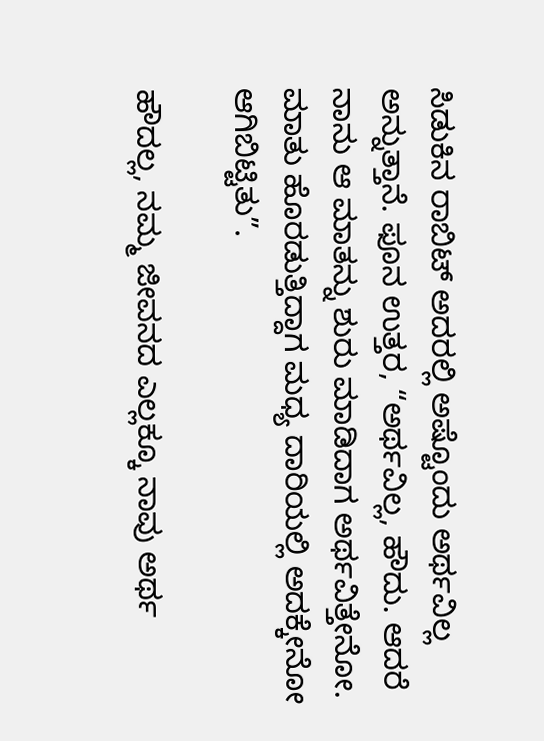ಸಿಡುಕಿನ ರಾಬಿಟ್ ಅದರಲ್ಲಿ ಅಷ್ಟೊಂದು ಅರ್ಥವಿಲ್ಲ ಅನ್ನುತ್ತಾನೆ. ಫೂನ ಉತ್ತರ, “ಅರ್ಥವಿಲ್ಲ, ಹೌದು. ಆದರೆ ನಾನು ಆ ಮಾತನ್ನು ಶುರು ಮಾಡಿದಾಗ ಅರ್ಥವಿತ್ತೇನೋ. ಮಾತು ಹೊರಡುತ್ತಿದ್ದಾಗ ಮಧ್ಯ ದಾರಿಯಲ್ಲಿ ಅದಕ್ಕೇನೋ ಆಗಿಬಿಟ್ಟಿತು”.

ಹೌದಲ್ಲ, ನಮ್ಮ ಜೀವನದ ಎಲ್ಲಕ್ಕೂ ನಾವು ಅರ್ಥ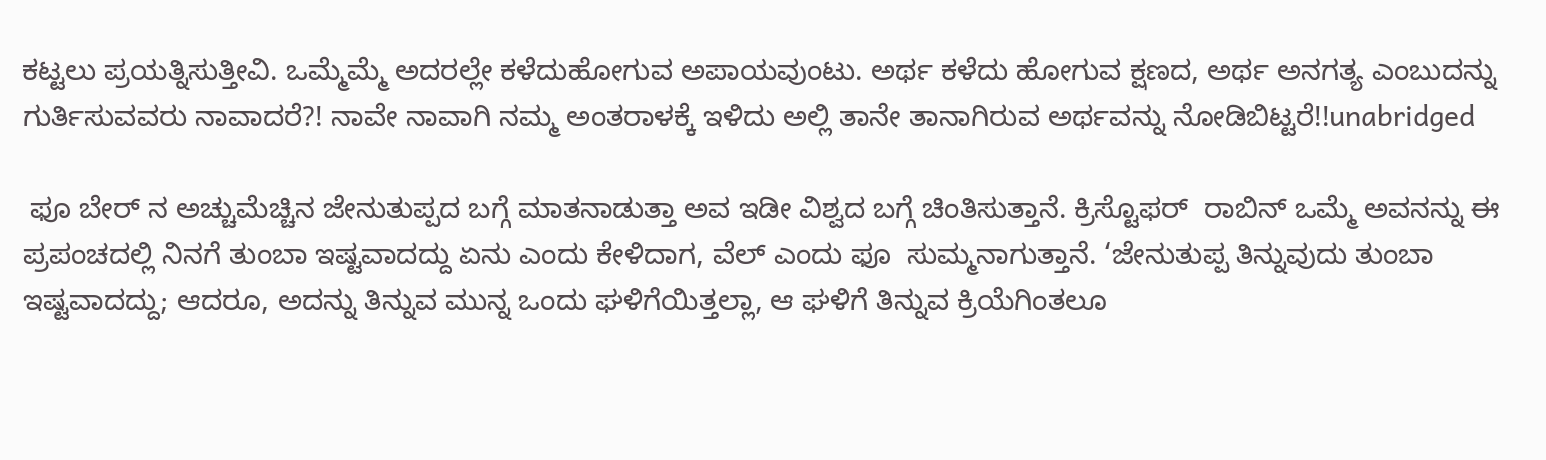ಕಟ್ಟಲು ಪ್ರಯತ್ನಿಸುತ್ತೀವಿ. ಒಮ್ಮೆಮ್ಮೆ ಅದರಲ್ಲೇ ಕಳೆದುಹೋಗುವ ಅಪಾಯವುಂಟು. ಅರ್ಥ ಕಳೆದು ಹೋಗುವ ಕ್ಷಣದ, ಅರ್ಥ ಅನಗತ್ಯ ಎಂಬುದನ್ನು ಗುರ್ತಿಸುವವರು ನಾವಾದರೆ?! ನಾವೇ ನಾವಾಗಿ ನಮ್ಮ ಅಂತರಾಳಕ್ಕೆ ಇಳಿದು ಅಲ್ಲಿ ತಾನೇ ತಾನಾಗಿರುವ ಅರ್ಥವನ್ನು ನೋಡಿಬಿಟ್ಟರೆ!!unabridged

 ಫೂ ಬೇರ್ ನ ಅಚ್ಚುಮೆಚ್ಚಿನ ಜೇನುತುಪ್ಪದ ಬಗ್ಗೆ ಮಾತನಾಡುತ್ತಾ ಅವ ಇಡೀ ವಿಶ್ವದ ಬಗ್ಗೆ ಚಿಂತಿಸುತ್ತಾನೆ. ಕ್ರಿಸ್ಟೊಫರ್  ರಾಬಿನ್ ಒಮ್ಮೆ ಅವನನ್ನು ಈ ಪ್ರಪಂಚದಲ್ಲಿ ನಿನಗೆ ತುಂಬಾ ಇಷ್ಟವಾದದ್ದು ಏನು ಎಂದು ಕೇಳಿದಾಗ, ವೆಲ್ ಎಂದು ಫೂ  ಸುಮ್ಮನಾಗುತ್ತಾನೆ. ‘ಜೇನುತುಪ್ಪ ತಿನ್ನುವುದು ತುಂಬಾ ಇಷ್ಟವಾದದ್ದು; ಆದರೂ, ಅದನ್ನು ತಿನ್ನುವ ಮುನ್ನ ಒಂದು ಘಳಿಗೆಯಿತ್ತಲ್ಲಾ, ಆ ಘಳಿಗೆ ತಿನ್ನುವ ಕ್ರಿಯೆಗಿಂತಲೂ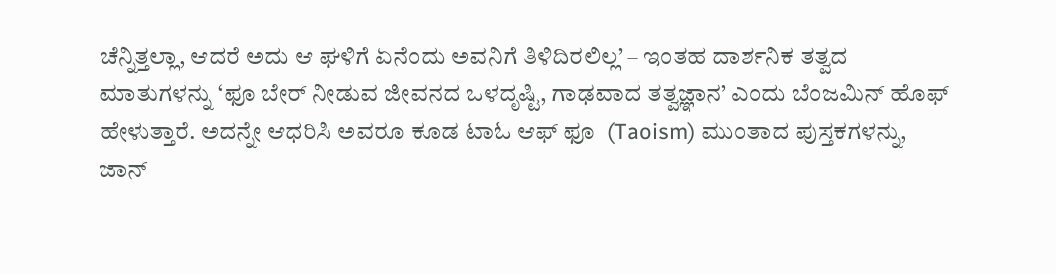ಚೆನ್ನಿತ್ತಲ್ಲಾ, ಆದರೆ ಅದು ಆ ಘಳಿಗೆ ಏನೆಂದು ಅವನಿಗೆ ತಿಳಿದಿರಲಿಲ್ಲ’ – ಇಂತಹ ದಾರ್ಶನಿಕ ತತ್ವದ ಮಾತುಗಳನ್ನು ‘ಫೂ ಬೇರ್ ನೀಡುವ ಜೀವನದ ಒಳದೃಷ್ಟಿ, ಗಾಢವಾದ ತತ್ವಜ್ಞಾನ’ ಎಂದು ಬೆಂಜಮಿನ್ ಹೊಫ್ ಹೇಳುತ್ತಾರೆ. ಅದನ್ನೇ ಆಧರಿಸಿ ಅವರೂ ಕೂಡ ಟಾಓ ಆಫ್ ಫೂ  (Taoism) ಮುಂತಾದ ಪುಸ್ತಕಗಳನ್ನು, ಜಾನ್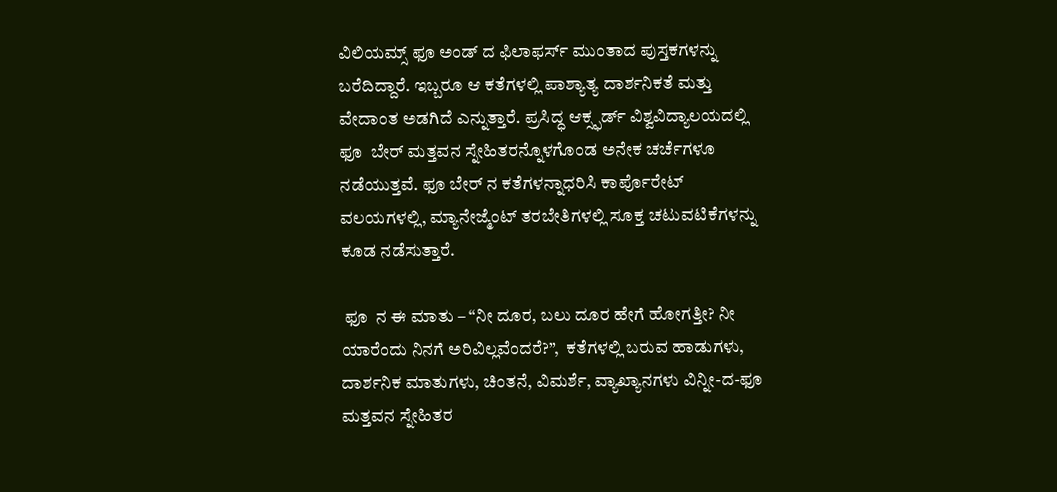ವಿಲಿಯಮ್ಸ್ ಫೂ ಅಂಡ್ ದ ಫಿಲಾಫರ್ಸ್ ಮುಂತಾದ ಪುಸ್ತಕಗಳನ್ನು ಬರೆದಿದ್ದಾರೆ. ಇಬ್ಬರೂ ಆ ಕತೆಗಳಲ್ಲಿ ಪಾಶ್ಯಾತ್ಯ ದಾರ್ಶನಿಕತೆ ಮತ್ತು ವೇದಾಂತ ಅಡಗಿದೆ ಎನ್ನುತ್ತಾರೆ. ಪ್ರಸಿದ್ಧ ಆಕ್ಸ್ಫರ್ಡ್ ವಿಶ್ವವಿದ್ಯಾಲಯದಲ್ಲಿ ಫೂ  ಬೇರ್ ಮತ್ತವನ ಸ್ನೇಹಿತರನ್ನೊಳಗೊಂಡ ಅನೇಕ ಚರ್ಚೆಗಳೂ ನಡೆಯುತ್ತವೆ. ಫೂ ಬೇರ್ ನ ಕತೆಗಳನ್ನಾಧರಿಸಿ ಕಾರ್ಪೊರೇಟ್ ವಲಯಗಳಲ್ಲಿ, ಮ್ಯಾನೇಜ್ಮೆಂಟ್ ತರಬೇತಿಗಳಲ್ಲಿ ಸೂಕ್ತ ಚಟುವಟಿಕೆಗಳನ್ನು ಕೂಡ ನಡೆಸುತ್ತಾರೆ.

 ಫೂ  ನ ಈ ಮಾತು – “ನೀ ದೂರ, ಬಲು ದೂರ ಹೇಗೆ ಹೋಗತ್ತೀ? ನೀ ಯಾರೆಂದು ನಿನಗೆ ಅರಿವಿಲ್ಲವೆಂದರೆ?”,  ಕತೆಗಳಲ್ಲಿ ಬರುವ ಹಾಡುಗಳು, ದಾರ್ಶನಿಕ ಮಾತುಗಳು, ಚಿಂತನೆ, ವಿಮರ್ಶೆ, ವ್ಯಾಖ್ಯಾನಗಳು ವಿನ್ನೀ-ದ-ಫೂ ಮತ್ತವನ ಸ್ನೇಹಿತರ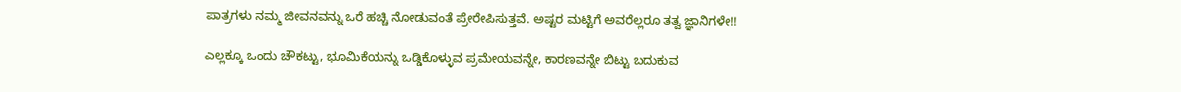ಪಾತ್ರಗಳು ನಮ್ಮ ಜೀವನವನ್ನು ಒರೆ ಹಚ್ಚಿ ನೋಡುವಂತೆ ಪ್ರೇರೇಪಿಸುತ್ತವೆ. ಅಷ್ಟರ ಮಟ್ಟಿಗೆ ಅವರೆಲ್ಲರೂ ತತ್ವ ಜ್ಞಾನಿಗಳೇ!!

ಎಲ್ಲಕ್ಕೂ ಒಂದು ಚೌಕಟ್ಟು, ಭೂಮಿಕೆಯನ್ನು ಒಡ್ಡಿಕೊಳ್ಳುವ ಪ್ರಮೇಯವನ್ನೇ, ಕಾರಣವನ್ನೇ ಬಿಟ್ಟು ಬದುಕುವ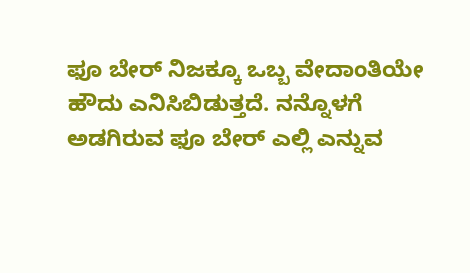ಫೂ ಬೇರ್ ನಿಜಕ್ಕೂ ಒಬ್ಬ ವೇದಾಂತಿಯೇ ಹೌದು ಎನಿಸಿಬಿಡುತ್ತದೆ. ನನ್ನೊಳಗೆ ಅಡಗಿರುವ ಫೂ ಬೇರ್ ಎಲ್ಲಿ ಎನ್ನುವ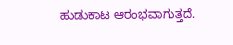ಹುಡುಕಾಟ ಆರಂಭವಾಗುತ್ತದೆ.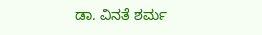ಡಾ. ವಿನತೆ ಶರ್ಮ